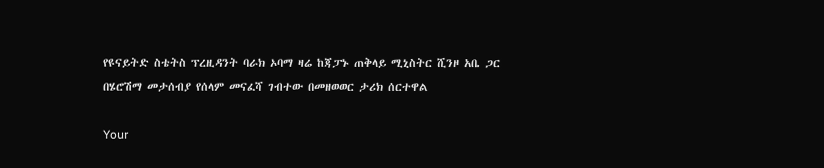የዩናይትድ ስቴትስ ፕረዚዳንት ባራክ ኦባማ ዛሬ ከጃፓኑ ጠቅላይ ሚኒስትር ሺንዞ አቤ ጋር በሄሮሽማ መታሰብያ የሰላም መናፈሻ ገብተው በመዘወወር ታሪክ ሰርተዋል

Your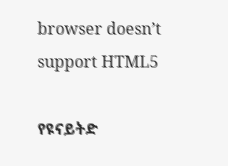browser doesn’t support HTML5

የዩናይትድ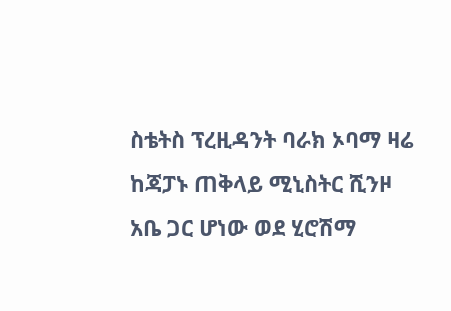ስቴትስ ፕረዚዳንት ባራክ ኦባማ ዛሬ ከጃፓኑ ጠቅላይ ሚኒስትር ሺንዞ አቤ ጋር ሆነው ወደ ሂሮሽማ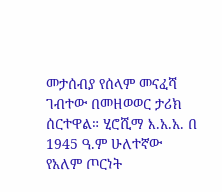መታሰብያ የሰላም መናፈሻ ገብተው በመዘወወር ታሪክ ሰርተዋል። ሂሮሺማ እ.አ.አ. በ 1945 ዓ.ም ሁለተኛው የአለም ጦርነት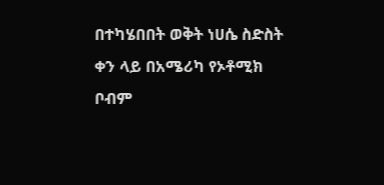በተካሄበበት ወቅት ነሀሴ ስድስት ቀን ላይ በአሜሪካ የኦቶሚክ ቦብም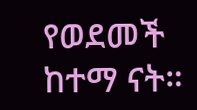የወደመች ከተማ ናት።